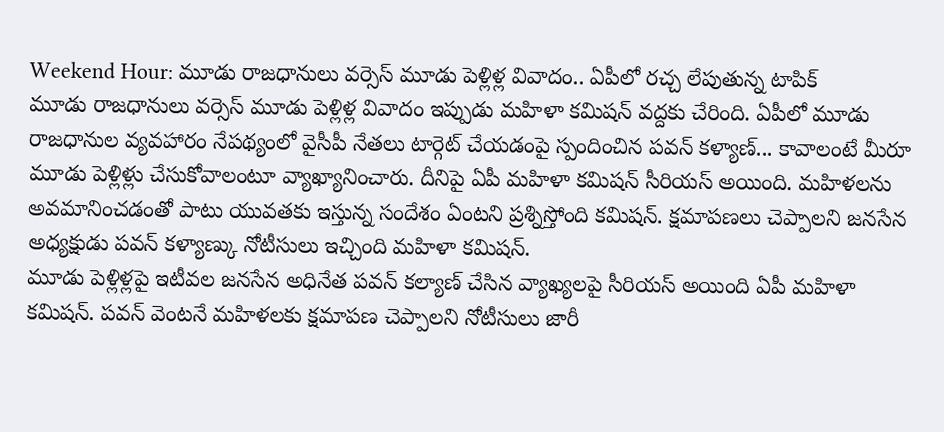Weekend Hour: మూడు రాజధానులు వర్సెస్ మూడు పెళ్లిళ్ల వివాదం.. ఏపీలో రచ్చ లేపుతున్న టాపిక్
మూడు రాజధానులు వర్సెస్ మూడు పెళ్లిళ్ల వివాదం ఇప్పుడు మహిళా కమిషన్ వద్దకు చేరింది. ఏపీలో మూడు రాజధానుల వ్యవహారం నేపథ్యంలో వైసీపీ నేతలు టార్గెట్ చేయడంపై స్పందించిన పవన్ కళ్యాణ్... కావాలంటే మీరూ మూడు పెళ్లిళ్లు చేసుకోవాలంటూ వ్యాఖ్యానించారు. దీనిపై ఏపీ మహిళా కమిషన్ సీరియస్ అయింది. మహిళలను అవమానించడంతో పాటు యువతకు ఇస్తున్న సందేశం ఏంటని ప్రశ్నిస్తోంది కమిషన్. క్షమాపణలు చెప్పాలని జనసేన అధ్యక్షుడు పవన్ కళ్యాణ్కు నోటీసులు ఇచ్చింది మహిళా కమిషన్.
మూడు పెళ్లిళ్లపై ఇటీవల జనసేన అధినేత పవన్ కల్యాణ్ చేసిన వ్యాఖ్యలపై సీరియస్ అయింది ఏపీ మహిళా కమిషన్. పవన్ వెంటనే మహిళలకు క్షమాపణ చెప్పాలని నోటీసులు జారీ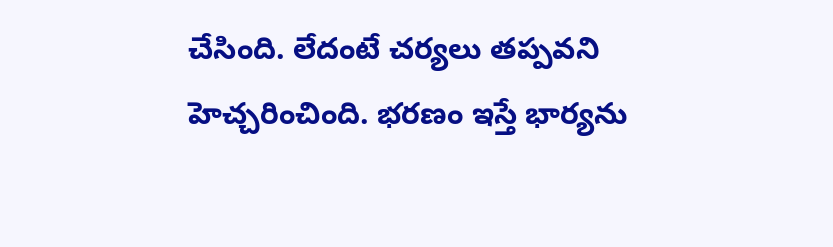చేసింది. లేదంటే చర్యలు తప్పవని హెచ్చరించింది. భరణం ఇస్తే భార్యను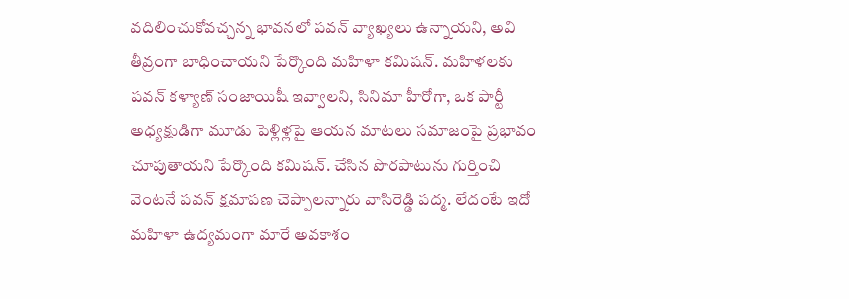వదిలించుకోవచ్చన్న భావనలో పవన్ వ్యాఖ్యలు ఉన్నాయని, అవి తీవ్రంగా బాధించాయని పేర్కొంది మహిళా కమిషన్. మహిళలకు పవన్ కళ్యాణ్ సంజాయిషీ ఇవ్వాలని, సినిమా హీరోగా, ఒక పార్టీ అధ్యక్షుడిగా మూడు పెళ్లిళ్లపై ఆయన మాటలు సమాజంపై ప్రభావం చూపుతాయని పేర్కొంది కమిషన్. చేసిన పొరపాటును గుర్తించి వెంటనే పవన్ క్షమాపణ చెప్పాలన్నారు వాసిరెడ్డి పద్మ. లేదంటే ఇదో మహిళా ఉద్యమంగా మారే అవకాశం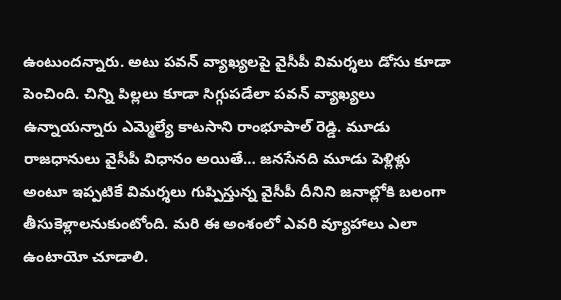ఉంటుందన్నారు. అటు పవన్ వ్యాఖ్యలపై వైసీపీ విమర్శలు డోసు కూడా పెంచింది. చిన్ని పిల్లలు కూడా సిగ్గుపడేలా పవన్ వ్యాఖ్యలు ఉన్నాయన్నారు ఎమ్మెల్యే కాటసాని రాంభూపాల్ రెడ్డి. మూడు రాజధానులు వైసీపీ విధానం అయితే… జనసేనది మూడు పెళ్లిళ్లు అంటూ ఇప్పటికే విమర్శలు గుప్పిస్తున్న వైసీపీ దీనిని జనాల్లోకి బలంగా తీసుకెళ్లాలనుకుంటోంది. మరి ఈ అంశంలో ఎవరి వ్యూహాలు ఎలా ఉంటాయో చూడాలి.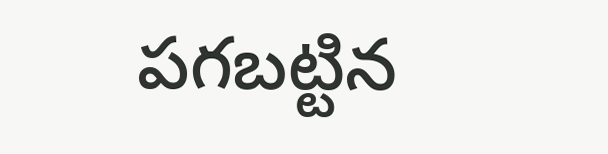పగబట్టిన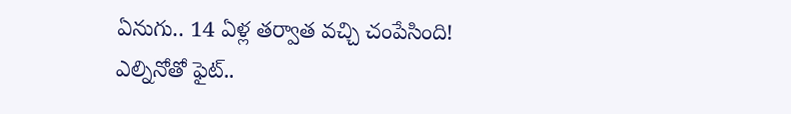ఏనుగు.. 14 ఏళ్ల తర్వాత వచ్చి చంపేసింది!
ఎల్నినోతో ఫైట్..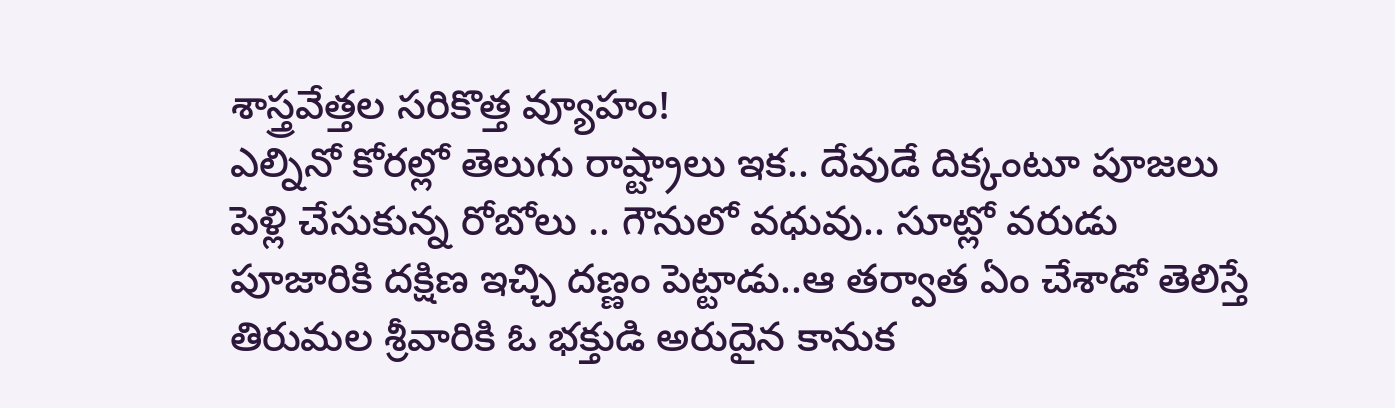శాస్త్రవేత్తల సరికొత్త వ్యూహం!
ఎల్నినో కోరల్లో తెలుగు రాష్ట్రాలు ఇక.. దేవుడే దిక్కంటూ పూజలు
పెళ్లి చేసుకున్న రోబోలు .. గౌనులో వధువు.. సూట్లో వరుడు
పూజారికి దక్షిణ ఇచ్చి దణ్ణం పెట్టాడు..ఆ తర్వాత ఏం చేశాడో తెలిస్తే
తిరుమల శ్రీవారికి ఓ భక్తుడి అరుదైన కానుక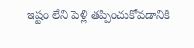ఇష్టం లేని పెళ్లి తప్పించుకోవడానికి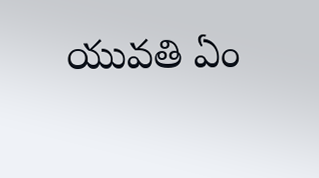యువతి ఏం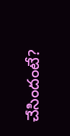చేసిందంటే?